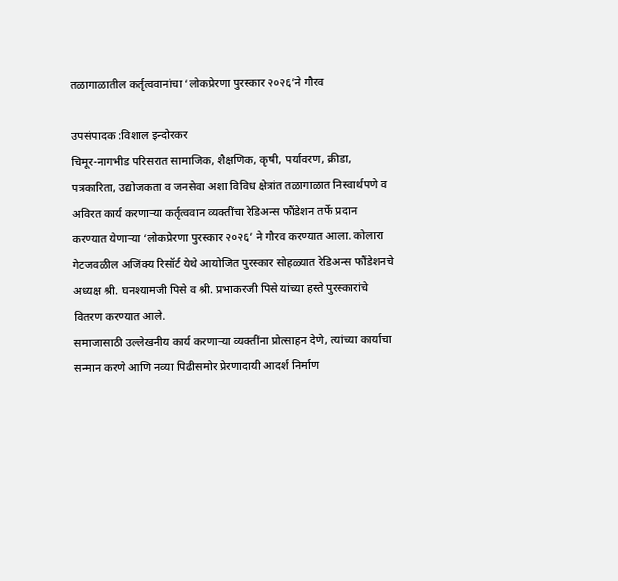तळागाळातील कर्तृत्ववानांचा ‘लोकप्रेरणा पुरस्कार २०२६’ने गौरव

उपसंपादक :विशाल इन्दोरकर
चिमूर-नागभीड परिसरात सामाजिक, शैक्षणिक, कृषी, पर्यावरण, क्रीडा, पत्रकारिता, उद्योजकता व जनसेवा अशा विविध क्षेत्रांत तळागाळात निस्वार्थपणे व अविरत कार्य करणाऱ्या कर्तृत्ववान व्यक्तींचा रेडिअन्स फौंडेशन तर्फे प्रदान करण्यात येणाऱ्या ‘लोकप्रेरणा पुरस्कार २०२६’ ने गौरव करण्यात आला. कोलारा गेटजवळील अजिंक्य रिसॉर्ट येथे आयोजित पुरस्कार सोहळ्यात रेडिअन्स फौंडेशनचे अध्यक्ष श्री. घनश्यामजी पिसे व श्री. प्रभाकरजी पिसे यांच्या हस्ते पुरस्कारांचे वितरण करण्यात आले.
समाजासाठी उल्लेखनीय कार्य करणाऱ्या व्यक्तींना प्रोत्साहन देणे, त्यांच्या कार्याचा सन्मान करणे आणि नव्या पिढीसमोर प्रेरणादायी आदर्श निर्माण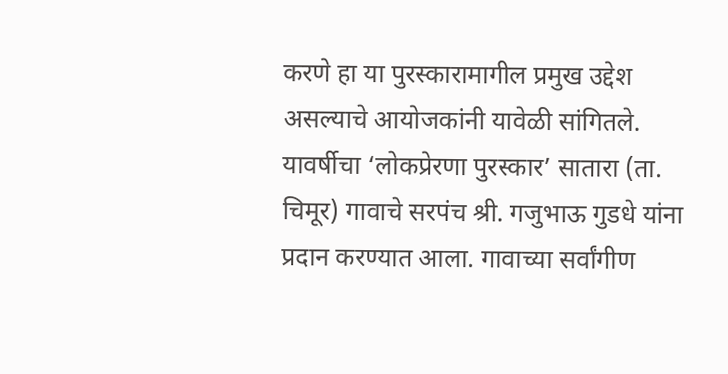करणे हा या पुरस्कारामागील प्रमुख उद्देश असल्याचे आयोजकांनी यावेळी सांगितले.
यावर्षीचा ‘लोकप्रेरणा पुरस्कार’ सातारा (ता. चिमूर) गावाचे सरपंच श्री. गजुभाऊ गुडधे यांना प्रदान करण्यात आला. गावाच्या सर्वांगीण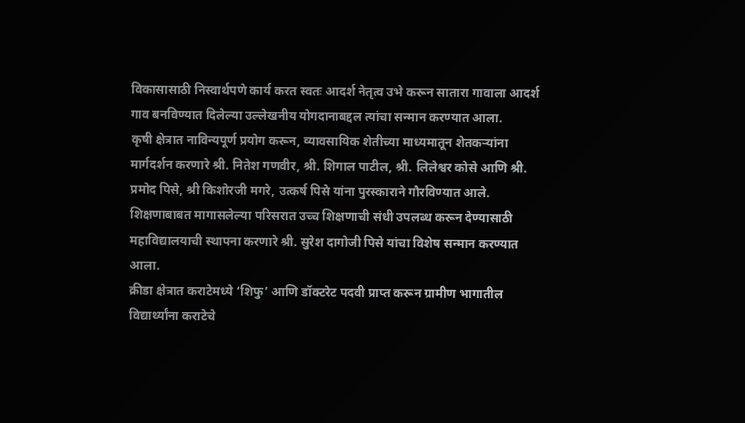विकासासाठी निस्वार्थपणे कार्य करत स्वतः आदर्श नेतृत्व उभे करून सातारा गावाला आदर्श गाव बनविण्यात दिलेल्या उल्लेखनीय योगदानाबद्दल त्यांचा सन्मान करण्यात आला.
कृषी क्षेत्रात नाविन्यपूर्ण प्रयोग करून, व्यावसायिक शेतीच्या माध्यमातून शेतकऱ्यांना मार्गदर्शन करणारे श्री. नितेश गणवीर, श्री. शिगाल पाटील, श्री. लिलेश्वर कोसे आणि श्री. प्रमोद पिसे, श्री किशोरजी मगरे, उत्कर्ष पिसे यांना पुरस्काराने गौरविण्यात आले. शिक्षणाबाबत मागासलेल्या परिसरात उच्च शिक्षणाची संधी उपलब्ध करून देण्यासाठी महाविद्यालयाची स्थापना करणारे श्री. सुरेश दागोजी पिसे यांचा विशेष सन्मान करण्यात आला.
क्रीडा क्षेत्रात कराटेमध्ये ‘शिफु’ आणि डॉक्टरेट पदवी प्राप्त करून ग्रामीण भागातील विद्यार्थ्यांना कराटेचे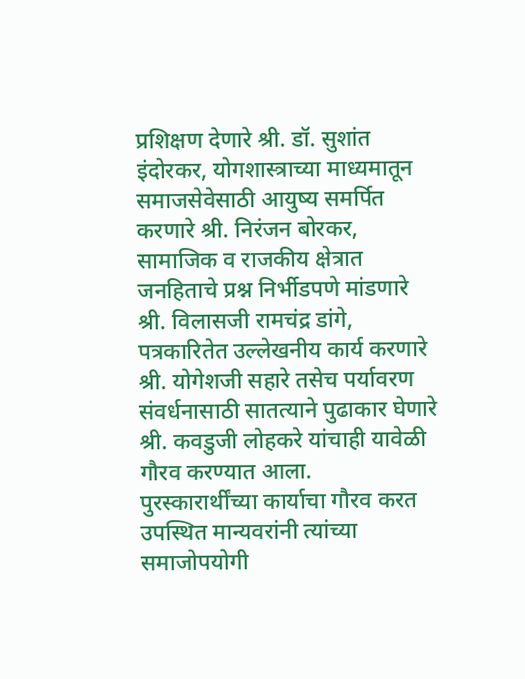प्रशिक्षण देणारे श्री. डॉ. सुशांत इंदोरकर, योगशास्त्राच्या माध्यमातून समाजसेवेसाठी आयुष्य समर्पित करणारे श्री. निरंजन बोरकर, सामाजिक व राजकीय क्षेत्रात जनहिताचे प्रश्न निर्भीडपणे मांडणारे श्री. विलासजी रामचंद्र डांगे, पत्रकारितेत उल्लेखनीय कार्य करणारे श्री. योगेशजी सहारे तसेच पर्यावरण संवर्धनासाठी सातत्याने पुढाकार घेणारे श्री. कवडुजी लोहकरे यांचाही यावेळी गौरव करण्यात आला.
पुरस्कारार्थींच्या कार्याचा गौरव करत उपस्थित मान्यवरांनी त्यांच्या समाजोपयोगी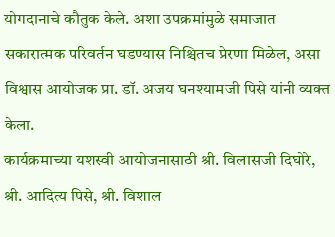योगदानाचे कौतुक केले. अशा उपक्रमांमुळे समाजात सकारात्मक परिवर्तन घडण्यास निश्चितच प्रेरणा मिळेल, असा विश्वास आयोजक प्रा. डॉ. अजय घनश्यामजी पिसे यांनी व्यक्त केला.
कार्यक्रमाच्या यशस्वी आयोजनासाठी श्री. विलासजी दिघोरे, श्री. आदित्य पिसे, श्री. विशाल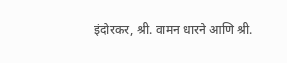इंदोरकर, श्री. वामन धारने आणि श्री.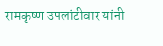रामकृष्ण उपलांटीवार यांनी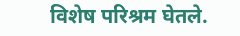विशेष परिश्रम घेतले.